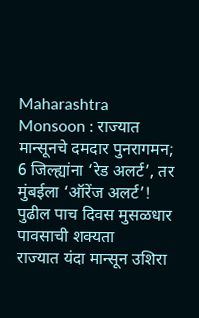Maharashtra Monsoon : राज्यात मान्सूनचे दमदार पुनरागमन; 6 जिल्ह्यांना ‘रेड अलर्ट’, तर मुंबईला ‘ऑरेंज अलर्ट’! पुढील पाच दिवस मुसळधार पावसाची शक्यता
राज्यात यंदा मान्सून उशिरा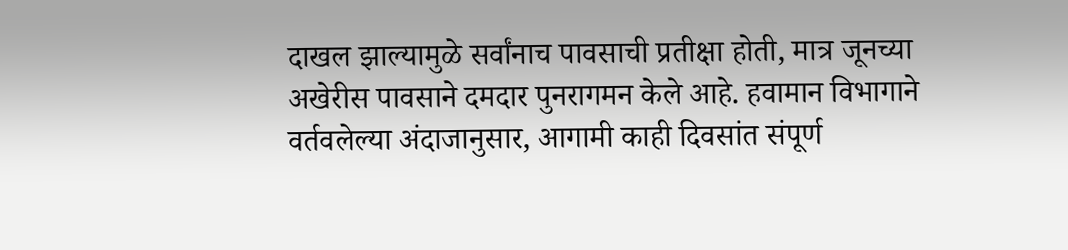दाखल झाल्यामुळे सर्वांनाच पावसाची प्रतीक्षा होती, मात्र जूनच्या अखेरीस पावसाने दमदार पुनरागमन केले आहे. हवामान विभागाने वर्तवलेल्या अंदाजानुसार, आगामी काही दिवसांत संपूर्ण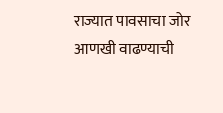राज्यात पावसाचा जोर आणखी वाढण्याची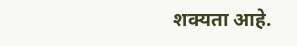शक्यता आहे.